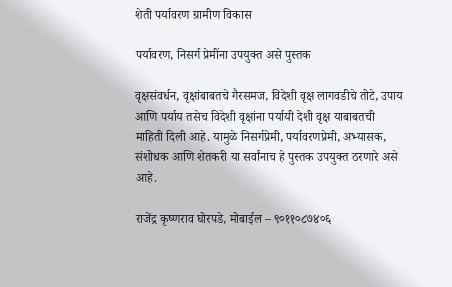शेती पर्यावरण ग्रामीण विकास

पर्यावरण, निसर्ग प्रेमींना उपयुक्त असे पुस्तक

वृक्षसंवर्धन, वृक्षांबाबतचे गैरसमज, विदेशी वृक्ष लागवडीचे तोटे, उपाय आणि पर्याय तसेच विदेशी वृक्षांना पर्यायी देशी वृक्ष याबाबतची माहिती दिली आहे. यामुळे निसर्गप्रेमी, पर्यावरणप्रेमी, अभ्यासक, संशोधक आणि शेतकरी या सर्वांनाच हे पुस्तक उपयुक्त ठरणारे असे आहे.

राजेंद्र कृष्णराव घोरपडे, मोबाईल – ९०११०८७४०६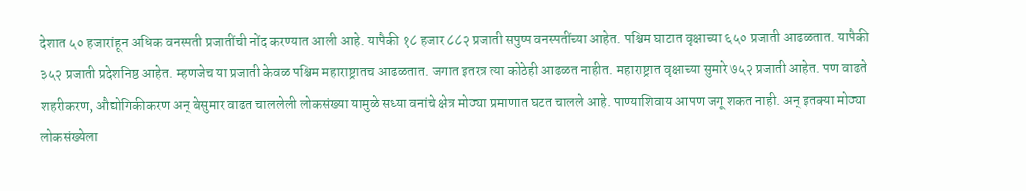देशात ५० हजारांहून अधिक वनस्पती प्रजातींची नोंद करण्यात आली आहे. यापैकी १८ हजार ८८२ प्रजाती सपुष्प वनस्पतींच्या आहेत. पश्चिम घाटात वृक्षाच्या ६५० प्रजाती आढळतात. यापैकी ३५२ प्रजाती प्रदेशनिष्ठ आहेत. म्हणजेच या प्रजाती केवळ पश्चिम महाराष्ट्रातच आढळतात. जगात इतरत्र त्या कोठेही आढळत नाहीत. महाराष्ट्रात वृक्षाच्या सुमारे ७५२ प्रजाती आहेत. पण वाढते शहरीकरण, औद्योगिकीकरण अन् बेसुमार वाढत चाललेली लोकसंख्या यामुळे सध्या वनांचे क्षेत्र मोठ्या प्रमाणात घटत चालले आहे. पाण्याशिवाय आपण जगू शकत नाही. अन् इतक्या मोठ्या लोकसंख्येला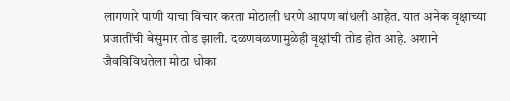लागणारे पाणी याचा विचार करता मोठाली धरणे आपण बांधली आहेत. यात अनेक वृक्षाच्या प्रजातींची बेसुमार तोड झाली. दळणवळणामुळेही वृक्षांची तोड होत आहे. अशाने जैवविविधतेला मोठा धोका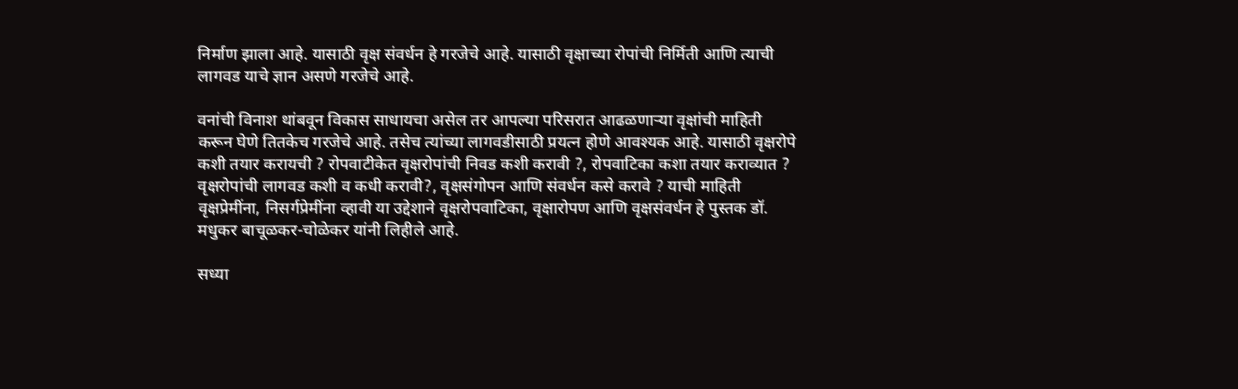निर्माण झाला आहे. यासाठी वृक्ष संवर्धन हे गरजेचे आहे. यासाठी वृक्षाच्या रोपांची निर्मिती आणि त्याची लागवड याचे ज्ञान असणे गरजेचे आहे.

वनांची विनाश थांबवून विकास साधायचा असेल तर आपल्या परिसरात आढळणाऱ्या वृक्षांची माहिती करून घेणे तितकेच गरजेचे आहे. तसेच त्यांच्या लागवडीसाठी प्रयत्न होणे आवश्यक आहे. यासाठी वृक्षरोपे कशी तयार करायची ? रोपवाटीकेत वृक्षरोपांची निवड कशी करावी ?, रोपवाटिका कशा तयार कराव्यात ? वृक्षरोपांची लागवड कशी व कधी करावी?, वृक्षसंगोपन आणि संवर्धन कसे करावे ? याची माहिती वृक्षप्रेमींना, निसर्गप्रेमींना व्हावी या उद्देशाने वृक्षरोपवाटिका, वृक्षारोपण आणि वृक्षसंवर्धन हे पुस्तक डॉ. मधुकर बाचूळकर-चोळेकर यांनी लिहीले आहे.

सध्या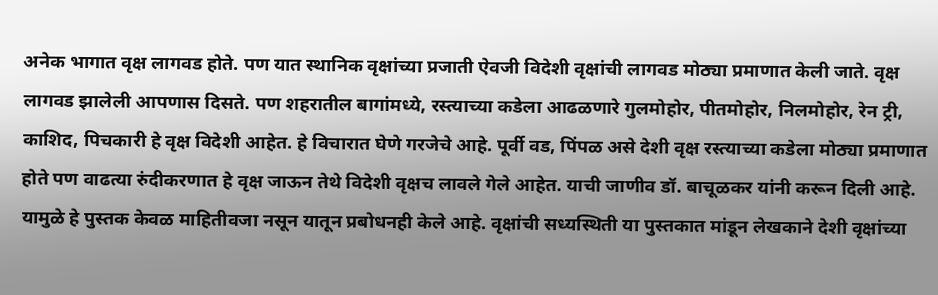अनेक भागात वृक्ष लागवड होते. पण यात स्थानिक वृक्षांच्या प्रजाती ऐवजी विदेशी वृक्षांची लागवड मोठ्या प्रमाणात केली जाते. वृक्ष लागवड झालेली आपणास दिसते. पण शहरातील बागांमध्ये, रस्त्याच्या कडेला आढळणारे गुलमोहोर, पीतमोहोर, निलमोहोर, रेन ट्री, काशिद, पिचकारी हे वृक्ष विदेशी आहेत. हे विचारात घेणे गरजेचे आहे. पूर्वी वड, पिंपळ असे देशी वृक्ष रस्त्याच्या कडेला मोठ्या प्रमाणात होते पण वाढत्या रुंदीकरणात हे वृक्ष जाऊन तेथे विदेशी वृक्षच लावले गेले आहेत. याची जाणीव डॉ. बाचूळकर यांनी करून दिली आहे. यामुळे हे पुस्तक केवळ माहितीवजा नसून यातून प्रबोधनही केले आहे. वृक्षांची सध्यस्थिती या पुस्तकात मांडून लेखकाने देशी वृक्षांच्या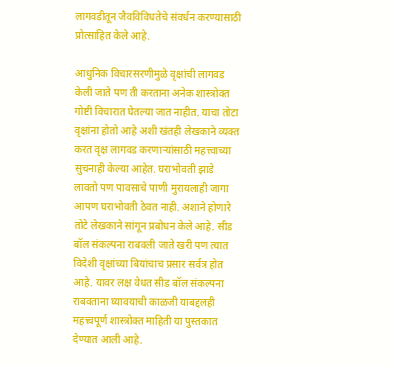लागवडीतून जैवविविधतेचे संवर्धन करण्यासाठी प्रोत्साहित केले आहे.

आधुनिक विचारसरणीमुळे वृक्षांची लागवड केली जाते पण ती करताना अनेक शास्त्रोक्त गोष्टी विचारात घेतल्या जात नाहीत. याचा तोटा वृक्षांना होतो आहे अशी खंतही लेखकाने व्यक्त करत वृक्ष लागवड करणाऱ्यांसाठी महत्त्वाच्या सुचनाही केल्या आहेत. घराभोवती झाडे लावतो पण पावसाचे पाणी मुरायलाही जागा आपण घराभोवती ठेवत नाही. अशाने होणारे तोटे लेखकाने सांगून प्रबोधन केले आहे. सीड बॉल संकल्पना राबवली जाते खरी पण त्यात विदेशी वृक्षांच्या बियांचाच प्रसार सर्वत्र होत आहे. यावर लक्ष वेधत सीड बॉल संकल्पना राबवताना घ्यावयाची काळजी याबद्दलही महत्त्वपूर्ण शास्त्रोक्त माहिती या पुस्तकात देण्यात आली आहे.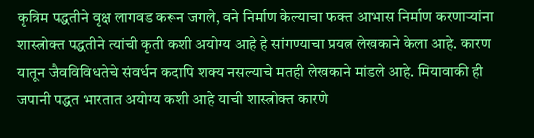कृत्रिम पद्धतीने वृक्ष लागवड करून जगले, वने निर्माण केल्याचा फक्त आभास निर्माण करणाऱ्यांना शास्त्रोक्त पद्धतीने त्यांची कृती कशी अयोग्य आहे हे सांगण्याचा प्रयत्न लेखकाने केला आहे. कारण यातून जैवविविधतेचे संवर्धन कदापि शक्य नसल्याचे मतही लेखकाने मांडले आहे. मियावाकी ही जपानी पद्धत भारतात अयोग्य कशी आहे याची शास्त्रोक्त कारणे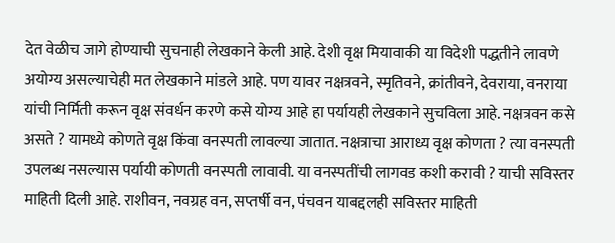देत वेळीच जागे होण्याची सुचनाही लेखकाने केली आहे. देशी वृक्ष मियावाकी या विदेशी पद्धतीने लावणे अयोग्य असल्याचेही मत लेखकाने मांडले आहे. पण यावर नक्षत्रवने, स्मृतिवने, क्रांतीवने, देवराया, वनराया यांची निर्मिती करून वृक्ष संवर्धन करणे कसे योग्य आहे हा पर्यायही लेखकाने सुचविला आहे. नक्षत्रवन कसे असते ? यामध्ये कोणते वृक्ष किंवा वनस्पती लावल्या जातात. नक्षत्राचा आराध्य वृक्ष कोणता ? त्या वनस्पती उपलब्ध नसल्यास पर्यायी कोणती वनस्पती लावावी. या वनस्पतींची लागवड कशी करावी ? याची सविस्तर माहिती दिली आहे. राशीवन, नवग्रह वन, सप्तर्षी वन, पंचवन याबद्दलही सविस्तर माहिती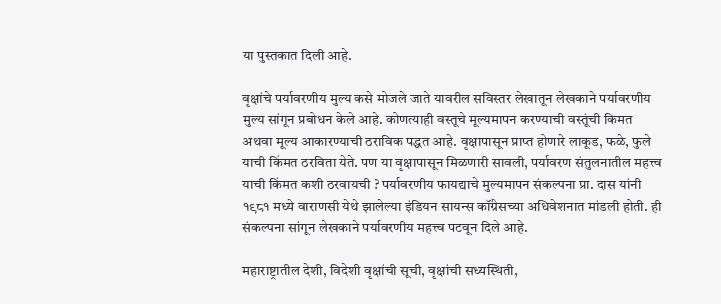या पुस्तकात दिली आहे.

वृक्षांचे पर्यावरणीय मुल्य कसे मोजले जाते यावरील सविस्तर लेखातून लेखकाने पर्यावरणीय मुल्य सांगून प्रबोधन केले आहे. कोणत्याही वस्तूचे मूल्यमापन करण्याची वस्तूंची किमत अथवा मूल्य आकारण्याची ठराविक पद्धत आहे. वृक्षापासून प्राप्त होणारे लाकूड, फळे, फुले याची किंमत ठरविता येते. पण या वृक्षापासून मिळणारी सावली, पर्यावरण संतुलनातील महत्त्व याची किंमत कशी ठरवायची ? पर्यावरणीय फायद्याचे मुल्यमापन संकल्पना प्रा. दास यांनी १९८१ मध्ये वाराणसी येथे झालेल्या इंडियन सायन्स कॉंग्रेसच्या अधिवेशनात मांडली होती. ही संकल्पना सांगून लेखकाने पर्यावरणीय महत्त्व पटवून दिले आहे.

महाराष्ट्रातील देशी, विदेशी वृक्षांची सूची, वृक्षांची सध्यस्थिती,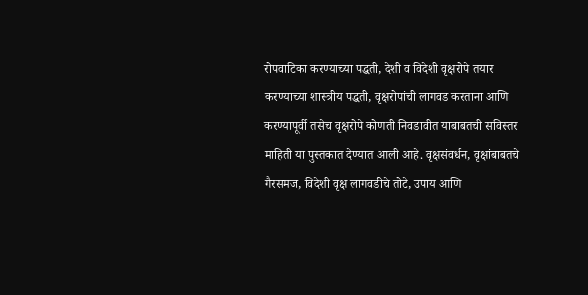रोपवाटिका करण्याच्या पद्धती, देशी व विदेशी वृक्षरोपे तयार करण्याच्या शास्त्रीय पद्धती, वृक्षरोपांची लागवड करताना आणि करण्यापूर्वी तसेच वृक्षरोपे कोणती निवडावीत याबाबतची सविस्तर माहिती या पुस्तकात देण्यात आली आहे. वृक्षसंवर्धन, वृक्षांबाबतचे गैरसमज, विदेशी वृक्ष लागवडीचे तोटे, उपाय आणि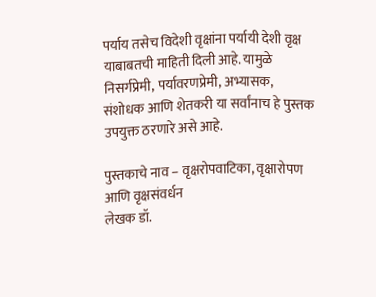पर्याय तसेच विदेशी वृक्षांना पर्यायी देशी वृक्ष याबाबतची माहिती दिली आहे. यामुळे निसर्गप्रेमी, पर्यावरणप्रेमी, अभ्यासक, संशोधक आणि शेतकरी या सर्वांनाच हे पुस्तक उपयुक्त ठरणारे असे आहे.

पुस्तकाचे नाव – वृक्षरोपवाटिका, वृक्षारोपण आणि वृक्षसंवर्धन
लेखक डॉ.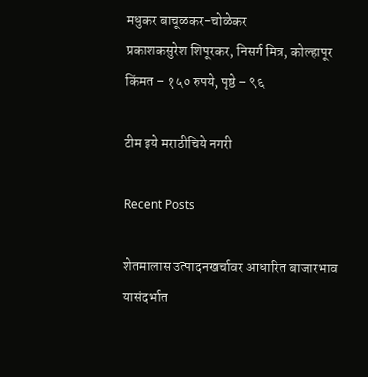मधुकर बाचूळकर-चोळेकर
प्रकाशकसुरेश शिपूरकर, निसर्ग मित्र, कोल्हापूर
किंमत – १५० रुपये, पृष्ठे – ९६

टीम इये मराठीचिये नगरी

Recent Posts

शेतमालास उत्पादनखर्चावर आधारित बाजारभाव यासंदर्भात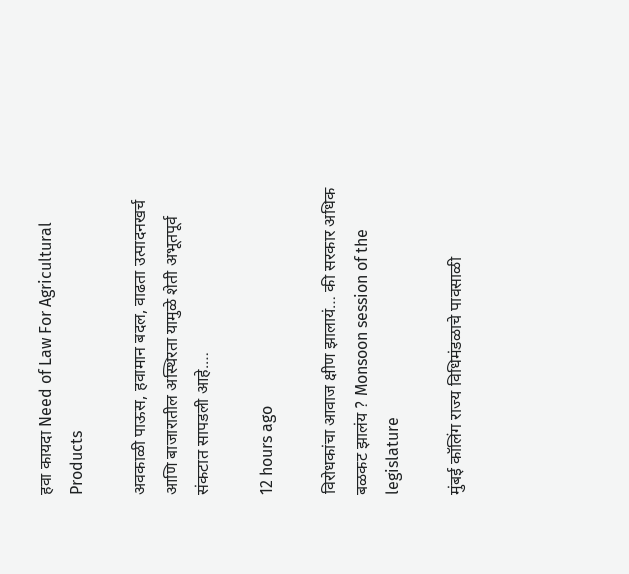हवा कायदा Need of Law For Agricultural Products

अवकाळी पाऊस, हवामान बदल, वाढता उत्पादनखर्च आणि बाजारातील अस्थिरता यामुळे शेती अभूतपूर्व संकटात सापडली आहे.…

12 hours ago

विरोधकांचा आवाज क्षीण झालायं… की सरकार अधिक बळकट झालंय ? Monsoon session of the legislature

मुंबई कॉलिंग राज्य विधिमंडळाचे पावसाळी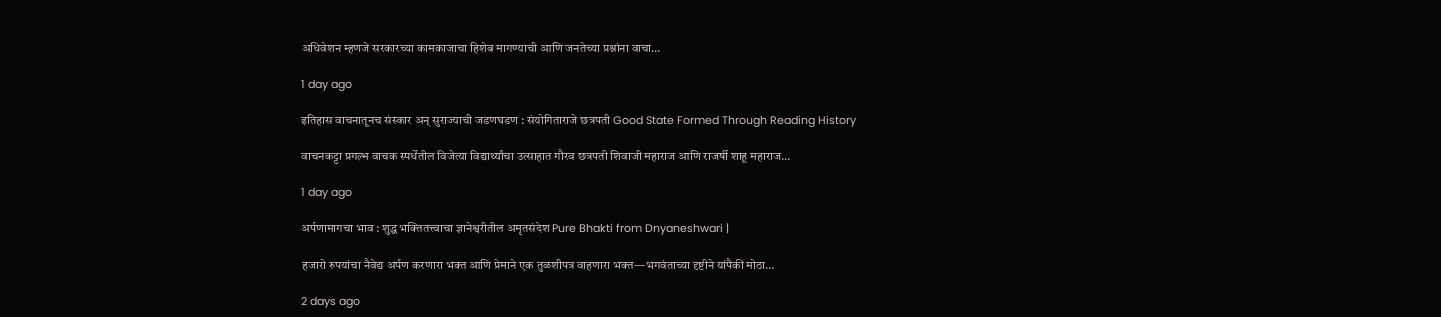अधिवेशन म्हणजे सरकारच्या कामकाजाचा हिशेब मागण्याची आणि जनतेच्या प्रश्नांना वाचा…

1 day ago

इतिहास वाचनातूनच संस्कार अन् सुराज्याची जडणघडण : संयोगिताराजे छत्रपती Good State Formed Through Reading History

वाचनकट्टा प्रगल्भ वाचक स्पर्धेतील विजेत्या विद्यार्थ्यांचा उत्साहात गौरव छत्रपती शिवाजी महाराज आणि राजर्षी शाहू महाराज…

1 day ago

अर्पणामागचा भाव : शुद्ध भक्तितत्त्वाचा ज्ञानेश्वरीतील अमृतसंदेश Pure Bhakti from Dnyaneshwari |

हजारो रुपयांचा नैवेद्य अर्पण करणारा भक्त आणि प्रेमाने एक तुळशीपत्र वाहणारा भक्त—भगवंताच्या दृष्टीने यांपैकी मोठा…

2 days ago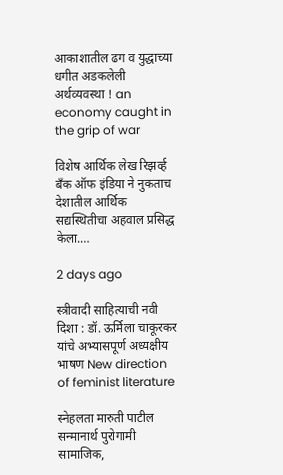आकाशातील ढग व युद्धाच्या धगीत अडकलेली अर्थव्यवस्था ! an economy caught in the grip of war

विशेष आर्थिक लेख रिझर्व्ह बँक ऑफ इंडिया ने नुकताच देशातील आर्थिक सद्यस्थितीचा अहवाल प्रसिद्ध केला.…

2 days ago

स्त्रीवादी साहित्याची नवी दिशा : डॉ. ऊर्मिला चाकूरकर यांचे अभ्यासपूर्ण अध्यक्षीय भाषण New direction of feminist literature

स्नेहलता मारुती पाटील सन्मानार्थ पुरोगामी सामाजिक,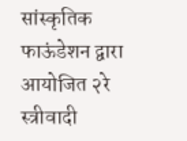सांस्कृतिक फाऊंडेशन द्वारा आयोजित २रे स्त्रीवादी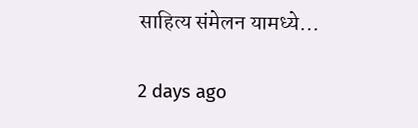साहित्य संमेलन यामध्ये…

2 days ago